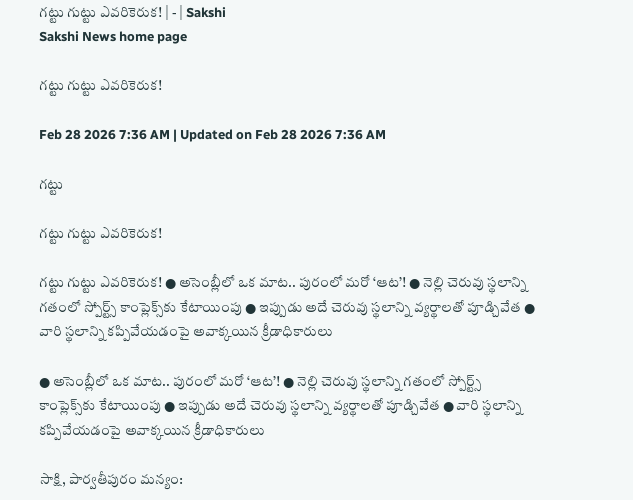గట్టు గుట్టు ఎవరికెరుక! | - | Sakshi
Sakshi News home page

గట్టు గుట్టు ఎవరికెరుక!

Feb 28 2026 7:36 AM | Updated on Feb 28 2026 7:36 AM

గట్టు

గట్టు గుట్టు ఎవరికెరుక!

గట్టు గుట్టు ఎవరికెరుక! ● అసెంబ్లీలో ఒక మాట.. పురంలో మరో ‘ఆట’! ● నెల్లి చెరువు స్థలాన్ని గతంలో స్పోర్ట్స్‌ కాంప్లెక్స్‌కు కేటాయింపు ● ఇప్పుడు అదే చెరువు స్థలాన్ని వ్యర్థాలతో పూడ్చివేత ● వారి స్థలాన్ని కప్పివేయడంపై అవాక్కయిన క్రీడాధికారులు

● అసెంబ్లీలో ఒక మాట.. పురంలో మరో ‘ఆట’! ● నెల్లి చెరువు స్థలాన్ని గతంలో స్పోర్ట్స్‌ కాంప్లెక్స్‌కు కేటాయింపు ● ఇప్పుడు అదే చెరువు స్థలాన్ని వ్యర్థాలతో పూడ్చివేత ● వారి స్థలాన్ని కప్పివేయడంపై అవాక్కయిన క్రీడాధికారులు

సాక్షి, పార్వతీపురం మన్యం: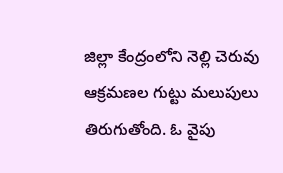జిల్లా కేంద్రంలోని నెల్లి చెరువు ఆక్రమణల గుట్టు మలుపులు తిరుగుతోంది. ఓ వైపు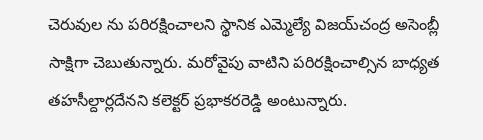చెరువుల ను పరిరక్షించాలని స్థానిక ఎమ్మెల్యే విజయ్‌చంద్ర అసెంబ్లీ సాక్షిగా చెబుతున్నారు. మరోవైపు వాటిని పరిరక్షించాల్సిన బాధ్యత తహసీల్దార్లదేనని కలెక్టర్‌ ప్రభాకరరెడ్డి అంటున్నారు.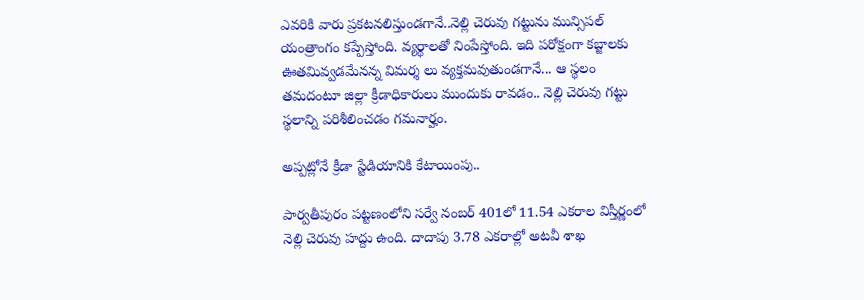ఎవరికి వారు ప్రకటనలిస్తుండగానే..నెల్లి చెరువు గట్టును మున్సిపల్‌ యంత్రాంగం కప్పేస్తోంది. వ్యర్థాలతో నింపేస్తోంది. ఇది పరోక్షంగా కబ్జాలకు ఊతమివ్వడమేనన్న విమర్శ లు వ్యక్తమవుతుండగానే... ఆ స్థలం తమదంటూ జిల్లా క్రీడాధికారులు ముందుకు రావడం.. నెల్లి చెరువు గట్టు స్థలాన్ని పరిశీలించడం గమనార్హం.

అప్పట్లోనే క్రీడా స్టేడియానికి కేటాయింపు..

పార్వతీపురం పట్టణంలోని సర్వే నంబర్‌ 401లో 11.54 ఎకరాల విస్తీర్ణంలో నెల్లి చెరువు హద్దు ఉంది. దాదాపు 3.78 ఎకరాల్లో అటవీ శాఖ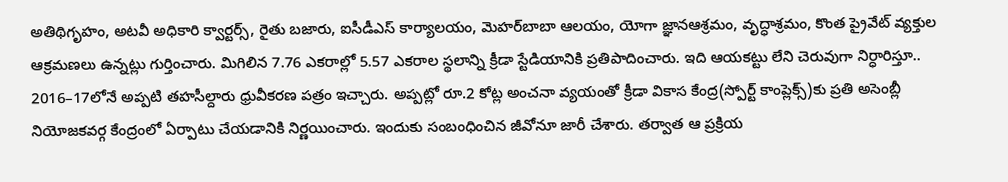అతిథిగృహం, అటవీ అధికారి క్వార్టర్స్‌, రైతు బజారు, ఐసీడీఎస్‌ కార్యాలయం, మెహర్‌బాబా ఆలయం, యోగా జ్ఞానఆశ్రమం, వృద్ధాశ్రమం, కొంత ప్రైవేట్‌ వ్యక్తుల ఆక్రమణలు ఉన్నట్లు గుర్తించారు. మిగిలిన 7.76 ఎకరాల్లో 5.57 ఎకరాల స్థలాన్ని క్రీడా స్టేడియానికి ప్రతిపాదించారు. ఇది ఆయకట్టు లేని చెరువుగా నిర్ధారిస్తూ.. 2016–17లోనే అప్పటి తహసీల్దారు ధ్రువీకరణ పత్రం ఇచ్చారు. అప్పట్లో రూ.2 కోట్ల అంచనా వ్యయంతో క్రీడా వికాస కేంద్ర(స్పోర్ట్‌ కాంప్లెక్స్‌)కు ప్రతి అసెంబ్లీ నియోజకవర్గ కేంద్రంలో ఏర్పాటు చేయడానికి నిర్ణయించారు. ఇందుకు సంబంధించిన జీవోనూ జారీ చేశారు. తర్వాత ఆ ప్రక్రియ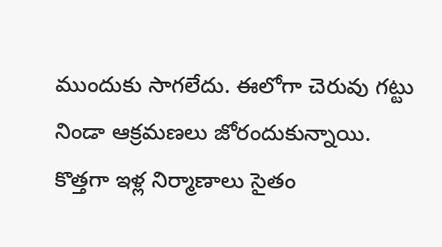ముందుకు సాగలేదు. ఈలోగా చెరువు గట్టు నిండా ఆక్రమణలు జోరందుకున్నాయి. కొత్తగా ఇళ్ల నిర్మాణాలు సైతం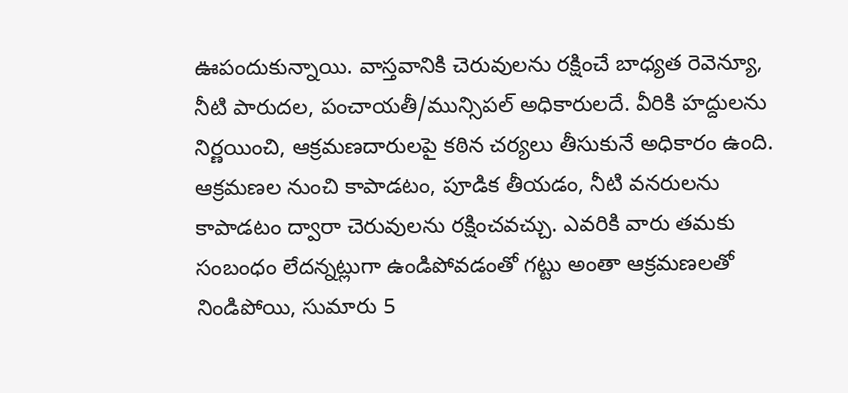ఊపందుకున్నాయి. వాస్తవానికి చెరువులను రక్షించే బాధ్యత రెవెన్యూ, నీటి పారుదల, పంచాయతీ/మున్సిపల్‌ అధికారులదే. వీరికి హద్దులను నిర్ణయించి, ఆక్రమణదారులపై కఠిన చర్యలు తీసుకునే అధికారం ఉంది. ఆక్రమణల నుంచి కాపాడటం, పూడిక తీయడం, నీటి వనరులను కాపాడటం ద్వారా చెరువులను రక్షించవచ్చు. ఎవరికి వారు తమకు సంబంధం లేదన్నట్లుగా ఉండిపోవడంతో గట్టు అంతా ఆక్రమణలతో నిండిపోయి, సుమారు 5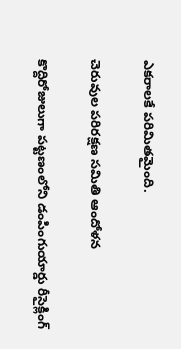ఎకరాలకే పరిమితమైంది.

చెరువుల పరిరక్షణ సమితి ఆందోళన

కొద్దిరోజులుగా పట్టణంలోని డంపింగుయార్డు రీసైక్లింగ్‌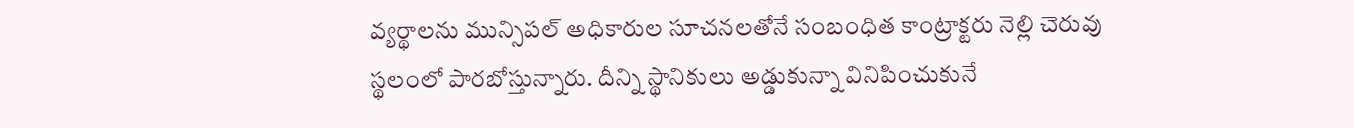వ్యర్థాలను మున్సిపల్‌ అధికారుల సూచనలతోనే సంబంధిత కాంట్రాక్టరు నెల్లి చెరువు స్థలంలో పారబోస్తున్నారు. దీన్ని స్థానికులు అడ్డుకున్నా వినిపించుకునే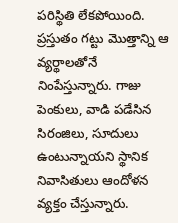పరిస్థితి లేకపోయింది. ప్రస్తుతం గట్టు మొత్తాన్ని ఆ వ్యర్థాలతోనే నింపేస్తున్నారు. గాజు పెంకులు, వాడి పడేసిన సిరంజిలు, సూదులు ఉంటున్నాయని స్థానిక నివాసితులు ఆందోళన వ్యక్తం చేస్తున్నారు.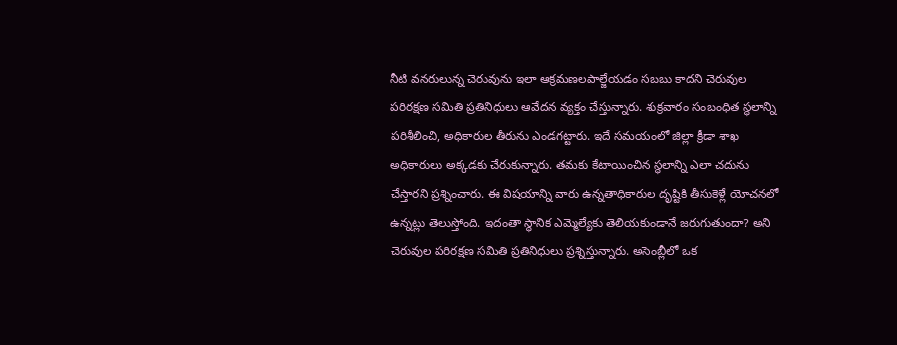నీటి వనరులున్న చెరువును ఇలా ఆక్రమణలపాల్జేయడం సబబు కాదని చెరువుల పరిరక్షణ సమితి ప్రతినిధులు ఆవేదన వ్యక్తం చేస్తున్నారు. శుక్రవారం సంబంధిత స్థలాన్ని పరిశీలించి, అధికారుల తీరును ఎండగట్టారు. ఇదే సమయంలో జిల్లా క్రీడా శాఖ అధికారులు అక్కడకు చేరుకున్నారు. తమకు కేటాయించిన స్థలాన్ని ఎలా చదును చేస్తారని ప్రశ్నించారు. ఈ విషయాన్ని వారు ఉన్నతాధికారుల దృష్టికి తీసుకెళ్లే యోచనలో ఉన్నట్లు తెలుస్తోంది. ఇదంతా స్థానిక ఎమ్మెల్యేకు తెలియకుండానే జరుగుతుందా? అని చెరువుల పరిరక్షణ సమితి ప్రతినిధులు ప్రశ్నిస్తున్నారు. అసెంబ్లీలో ఒక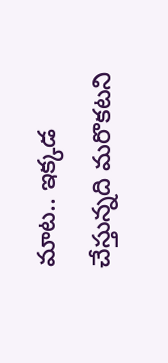మాట.. ఇక్కడ చేస్తున్నది మరొకటని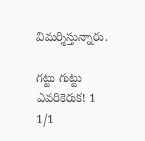విమర్శిస్తున్నారు.

గట్టు గుట్టు ఎవరికెరుక! 1
1/1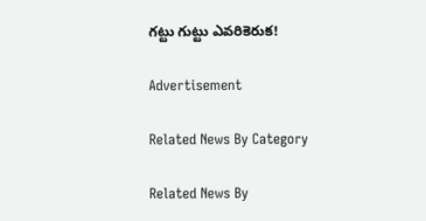గట్టు గుట్టు ఎవరికెరుక!

Advertisement

Related News By Category

Related News By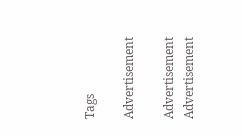Tags

Advertisement

Advertisement
Advertisement